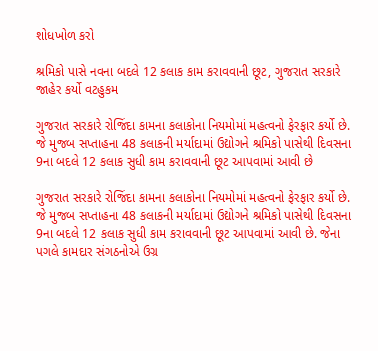શોધખોળ કરો

શ્રમિકો પાસે નવના બદલે 12 કલાક કામ કરાવવાની છૂટ, ગુજરાત સરકારે જાહેર કર્યો વટહુકમ

ગુજરાત સરકારે રોજિંદા કામના કલાકોના નિયમોમાં મહત્વનો ફેરફાર કર્યો છે. જે મુજબ સપ્તાહના 48 કલાકની મર્યાદામાં ઉદ્યોગને શ્રમિકો પાસેથી દિવસના 9ના બદલે 12 કલાક સુધી કામ કરાવવાની છૂટ આપવામાં આવી છે

ગુજરાત સરકારે રોજિંદા કામના કલાકોના નિયમોમાં મહત્વનો ફેરફાર કર્યો છે. જે મુજબ સપ્તાહના 48 કલાકની મર્યાદામાં ઉદ્યોગને શ્રમિકો પાસેથી દિવસના 9ના બદલે 12 કલાક સુધી કામ કરાવવાની છૂટ આપવામાં આવી છે. જેના પગલે કામદાર સંગઠનોએ ઉગ્ર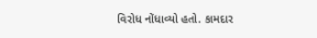વિરોધ નોંધાવ્યો હતો. કામદાર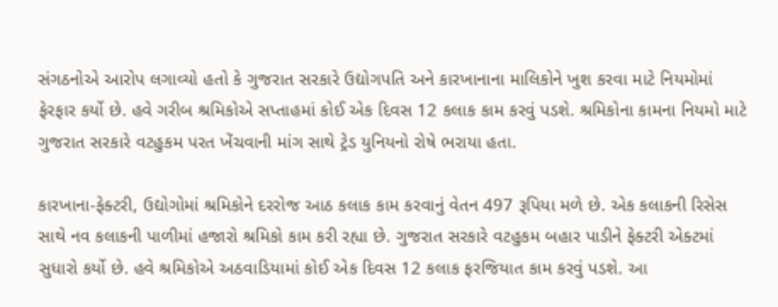સંગઠનોએ આરોપ લગાવ્યો હતો કે ગુજરાત સરકારે ઉદ્યોગપતિ અને કારખાનાના માલિકોને ખુશ કરવા માટે નિયમોમાં ફેરફાર કર્યો છે. હવે ગરીબ શ્રમિકોએ સપ્તાહમાં કોઈ એક દિવસ 12 કલાક કામ કરવું પડશે. શ્રમિકોના કામના નિયમો માટે ગુજરાત સરકારે વટહુકમ પરત ખેંચવાની માંગ સાથે ટ્રેડ યુનિયનો રોષે ભરાયા હતા.

કારખાના-ફેક્ટરી, ઉદ્યોગોમાં શ્રમિકોને દરરોજ આઠ કલાક કામ કરવાનું વેતન 497 રૂપિયા મળે છે. એક કલાકની રિસેસ સાથે નવ કલાકની પાળીમાં હજારો શ્રમિકો કામ કરી રહ્યા છે. ગુજરાત સરકારે વટહુકમ બહાર પાડીને ફેક્ટરી એક્ટમાં સુધારો કર્યો છે. હવે શ્રમિકોએ અઠવાડિયામાં કોઈ એક દિવસ 12 કલાક ફરજિયાત કામ કરવું પડશે. આ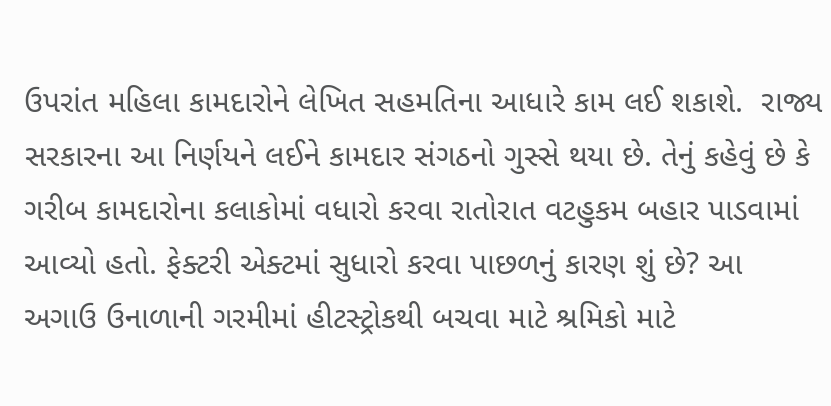ઉપરાંત મહિલા કામદારોને લેખિત સહમતિના આધારે કામ લઈ શકાશે.  રાજ્ય સરકારના આ નિર્ણયને લઈને કામદાર સંગઠનો ગુસ્સે થયા છે. તેનું કહેવું છે કે ગરીબ કામદારોના કલાકોમાં વધારો કરવા રાતોરાત વટહુકમ બહાર પાડવામાં આવ્યો હતો. ફેક્ટરી એક્ટમાં સુધારો કરવા પાછળનું કારણ શું છે? આ અગાઉ ઉનાળાની ગરમીમાં હીટસ્ટ્રોકથી બચવા માટે શ્રમિકો માટે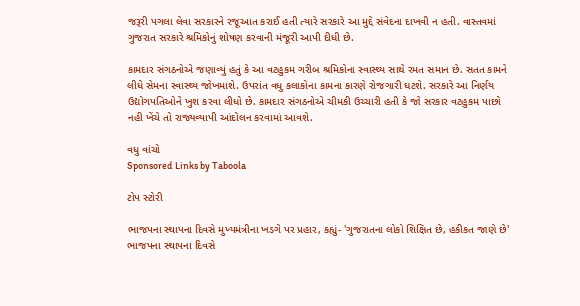જરૂરી પગલા લેવા સરકારને રજૂઆત કરાઈ હતી ત્યારે સરકારે આ મુદ્દે સંવેદના દાખવી ન હતી. વાસ્તવમાં ગુજરાત સરકારે શ્રમિકોનું શોષણ કરવાની મંજૂરી આપી દીધી છે.

કામદાર સંગઠનોએ જણાવ્યું હતું કે આ વટહુકમ ગરીબ શ્રમિકોના સ્વાસ્થ્ય સાથે રમત સમાન છે. સતત કામને લીધે સેમના સ્વાસ્થ્ય જોખમાશે. ઉપરાંત વધુ કલાકોના કામના કારણે રોજગારી ઘટશે. સરકારે આ નિર્ણય ઉદ્યોગપતિઓને ખુશ કરવા લીધો છે. કામદાર સંગઠનોએ ચીમકી ઉચ્ચારી હતી કે જો સરકાર વટહુકમ પાછો નહી ખેંચે તો રાજ્યવ્યાપી આંદોલન કરવામાં આવશે.

વધુ વાંચો
Sponsored Links by Taboola

ટોપ સ્ટોરી

ભાજપના સ્થાપના દિવસે મુખ્યમંત્રીના ખડગે પર પ્રહાર, કહ્યું- 'ગુજરાતના લોકો શિક્ષિત છે, હકીકત જાણે છે'
ભાજપના સ્થાપના દિવસે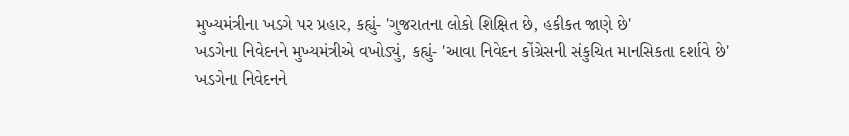મુખ્યમંત્રીના ખડગે પર પ્રહાર, કહ્યું- 'ગુજરાતના લોકો શિક્ષિત છે, હકીકત જાણે છે'
ખડગેના નિવેદનને મુખ્યમંત્રીએ વખોડ્યું, કહ્યું- 'આવા નિવેદન કોંગ્રેસની સંકુચિત માનસિકતા દર્શાવે છે'
ખડગેના નિવેદનને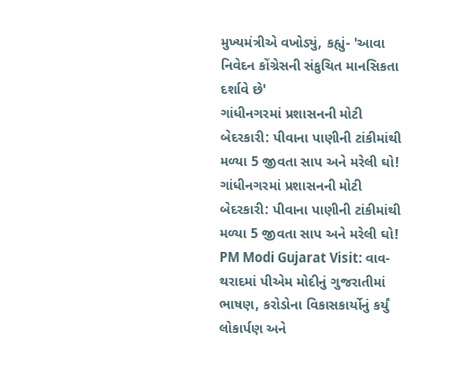મુખ્યમંત્રીએ વખોડ્યું, કહ્યું- 'આવા નિવેદન કોંગ્રેસની સંકુચિત માનસિકતા દર્શાવે છે'
ગાંધીનગરમાં પ્રશાસનની મોટી બેદરકારી: પીવાના પાણીની ટાંકીમાંથી મળ્યા 5 જીવતા સાપ અને મરેલી ઘો!
ગાંધીનગરમાં પ્રશાસનની મોટી બેદરકારી: પીવાના પાણીની ટાંકીમાંથી મળ્યા 5 જીવતા સાપ અને મરેલી ઘો!
PM Modi Gujarat Visit: વાવ-થરાદમાં પીએમ મોદીનું ગુજરાતીમાં ભાષણ, કરોડોના વિકાસકાર્યોનું કર્યું લોકાર્પણ અને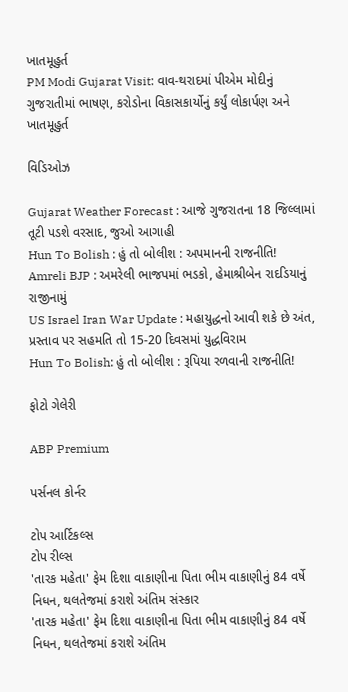ખાતમૂહુર્ત
PM Modi Gujarat Visit: વાવ-થરાદમાં પીએમ મોદીનું ગુજરાતીમાં ભાષણ, કરોડોના વિકાસકાર્યોનું કર્યું લોકાર્પણ અને ખાતમૂહુર્ત

વિડિઓઝ

Gujarat Weather Forecast : આજે ગુજરાતના 18 જિલ્લામાં તૂટી પડશે વરસાદ, જુઓ આગાહી
Hun To Bolish : હું તો બોલીશ : અપમાનની રાજનીતિ!
Amreli BJP : અમરેલી ભાજપમાં ભડકો, હેમાશ્રીબેન રાદડિયાનું રાજીનામું
US Israel Iran War Update : મહાયુદ્ધનો આવી શકે છે અંત, પ્રસ્તાવ પર સહમતિ તો 15-20 દિવસમાં યુદ્ધવિરામ
Hun To Bolish: હું તો બોલીશ : રૂપિયા રળવાની રાજનીતિ!

ફોટો ગેલેરી

ABP Premium

પર્સનલ કોર્નર

ટોપ આર્ટિકલ્સ
ટોપ રીલ્સ
'તારક મહેતા' ફેમ દિશા વાકાણીના પિતા ભીમ વાકાણીનું 84 વર્ષે નિધન, થલતેજમાં કરાશે અંતિમ સંસ્કાર
'તારક મહેતા' ફેમ દિશા વાકાણીના પિતા ભીમ વાકાણીનું 84 વર્ષે નિધન, થલતેજમાં કરાશે અંતિમ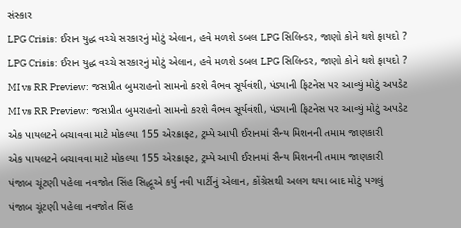સંસ્કાર
LPG Crisis: ઈરાન યુદ્ધ વચ્ચે સરકારનું મોટું એલાન, હવે મળશે ડબલ LPG સિલિન્ડર, જાણો કોને થશે ફાયદો ?
LPG Crisis: ઈરાન યુદ્ધ વચ્ચે સરકારનું મોટું એલાન, હવે મળશે ડબલ LPG સિલિન્ડર, જાણો કોને થશે ફાયદો ?
MI vs RR Preview: જસપ્રીત બુમરાહનો સામનો કરશે વૈભવ સૂર્યવંશી, પંડ્યાની ફિટનેસ પર આવ્યું મોટું અપડેટ
MI vs RR Preview: જસપ્રીત બુમરાહનો સામનો કરશે વૈભવ સૂર્યવંશી, પંડ્યાની ફિટનેસ પર આવ્યું મોટું અપડેટ
એક પાયલટને બચાવવા માટે મોકલ્યા 155 એરક્રાફ્ટ, ટ્રમ્પે આપી ઈરાનમાં સૈન્ય મિશનની તમામ જાણકારી
એક પાયલટને બચાવવા માટે મોકલ્યા 155 એરક્રાફ્ટ, ટ્રમ્પે આપી ઈરાનમાં સૈન્ય મિશનની તમામ જાણકારી
પંજાબ ચૂંટણી પહેલા નવજોત સિંહ સિદ્ધૂએ કર્યુ નવી પાર્ટીનું એલાન, કોંગ્રેસથી અલગ થયા બાદ મોટું પગલું
પંજાબ ચૂંટણી પહેલા નવજોત સિંહ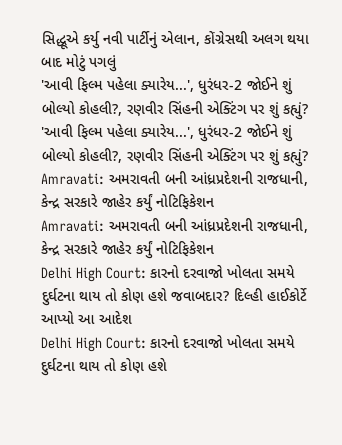સિદ્ધૂએ કર્યુ નવી પાર્ટીનું એલાન, કોંગ્રેસથી અલગ થયા બાદ મોટું પગલું
'આવી ફિલ્મ પહેલા ક્યારેય...', ધુરંધર-2 જોઈને શું બોલ્યો કોહલી?, રણવીર સિંહની એક્ટિંગ પર શું કહ્યું?
'આવી ફિલ્મ પહેલા ક્યારેય...', ધુરંધર-2 જોઈને શું બોલ્યો કોહલી?, રણવીર સિંહની એક્ટિંગ પર શું કહ્યું?
Amravati: અમરાવતી બની આંધ્રપ્રદેશની રાજધાની, કેન્દ્ર સરકારે જાહેર કર્યું નોટિફિકેશન
Amravati: અમરાવતી બની આંધ્રપ્રદેશની રાજધાની, કેન્દ્ર સરકારે જાહેર કર્યું નોટિફિકેશન
Delhi High Court: કારનો દરવાજો ખોલતા સમયે દુર્ઘટના થાય તો કોણ હશે જવાબદાર? દિલ્હી હાઈકોર્ટે આપ્યો આ આદેશ
Delhi High Court: કારનો દરવાજો ખોલતા સમયે દુર્ઘટના થાય તો કોણ હશે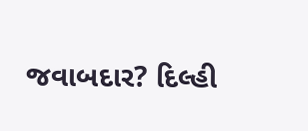જવાબદાર? દિલ્હી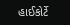હાઈકોર્ટે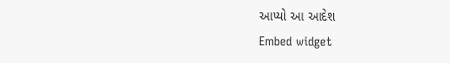આપ્યો આ આદેશ
Embed widget